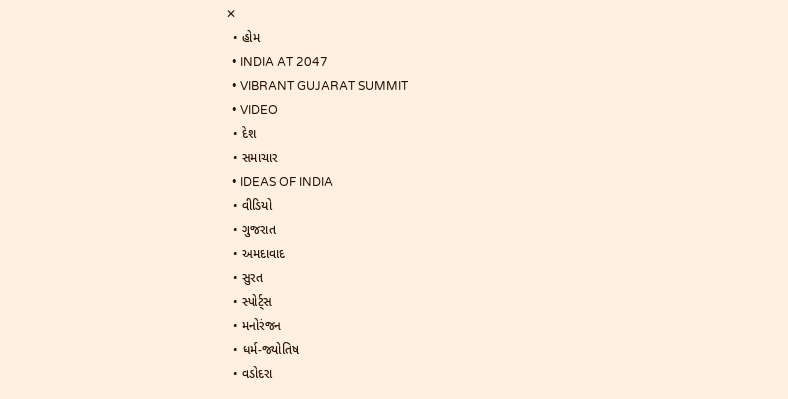✕
  • હોમ
  • INDIA AT 2047
  • VIBRANT GUJARAT SUMMIT
  • VIDEO
  • દેશ
  • સમાચાર
  • IDEAS OF INDIA
  • વીડિયો
  • ગુજરાત
  • અમદાવાદ
  • સુરત
  • સ્પોર્ટ્સ
  • મનોરંજન
  • ધર્મ-જ્યોતિષ
  • વડોદરા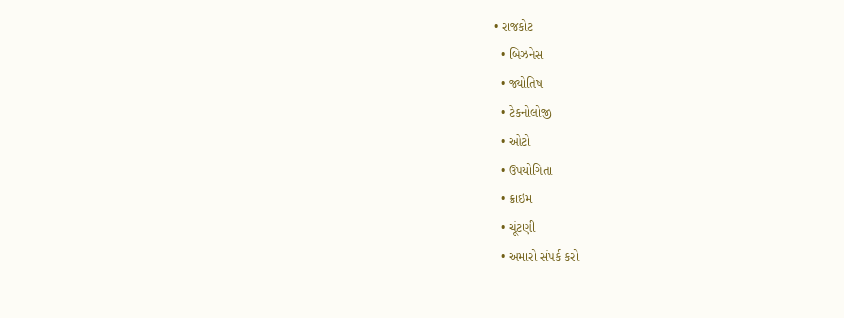• રાજકોટ
  • બિઝનેસ
  • જ્યોતિષ
  • ટેકનોલોજી
  • ઓટો
  • ઉપયોગિતા
  • ક્રાઇમ
  • ચૂંટણી
  • અમારો સંપર્ક કરો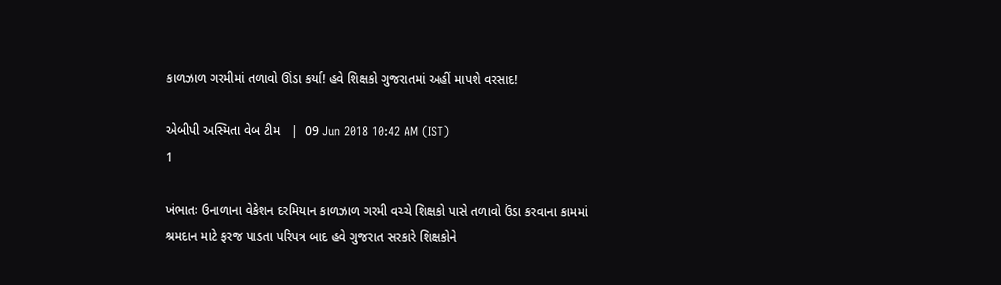કાળઝાળ ગરમીમાં તળાવો ઊંડા કર્યા! હવે શિક્ષકો ગુજરાતમાં અહીં માપશે વરસાદ!

એબીપી અસ્મિતા વેબ ટીમ   |  09 Jun 2018 10:42 AM (IST)
1

ખંભાતઃ ઉનાળાના વેકેશન દરમિયાન કાળઝાળ ગરમી વચ્ચે શિક્ષકો પાસે તળાવો ઉંડા કરવાના કામમાં શ્રમદાન માટે ફરજ પાડતા પરિપત્ર બાદ હવે ગુજરાત સરકારે શિક્ષકોને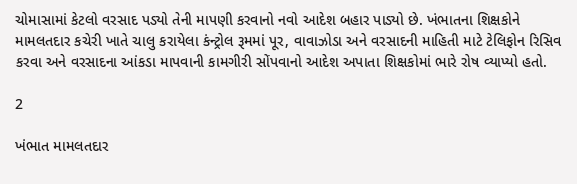ચોમાસામાં કેટલો વરસાદ પડ્યો તેની માપણી કરવાનો નવો આદેશ બહાર પાડ્યો છે. ખંભાતના શિક્ષકોને મામલતદાર કચેરી ખાતે ચાલુ કરાયેલા કંન્ટ્રોલ રૂમમાં પૂર, વાવાઝોડા અને વરસાદની માહિતી માટે ટેલિફોન રિસિવ કરવા અને વરસાદના આંકડા માપવાની કામગીરી સોંપવાનો આદેશ અપાતા શિક્ષકોમાં ભારે રોષ વ્યાપ્યો હતો.

2

ખંભાત મામલતદાર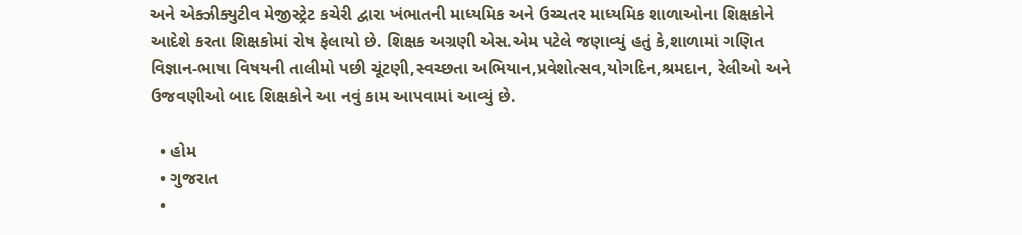અને એક્ઝીક્યુટીવ મેજીસ્ટ્રેટ કચેરી દ્વારા ખંભાતની માધ્યમિક અને ઉચ્ચતર માધ્યમિક શાળાઓના શિક્ષકોને આદેશે કરતા શિક્ષકોમાં રોષ ફેલાયો છે. શિક્ષક અગ્રણી એસ.એમ પટેલે જણાવ્યું હતું કે,શાળામાં ગણિત વિજ્ઞાન-ભાષા વિષયની તાલીમો પછી ચૂંટણી,સ્વચ્છતા અભિયાન,પ્રવેશોત્સવ,યોગદિન,શ્રમદાન, રેલીઓ અને ઉજવણીઓ બાદ શિક્ષકોને આ નવું કામ આપવામાં આવ્યું છે.

  • હોમ
  • ગુજરાત
  •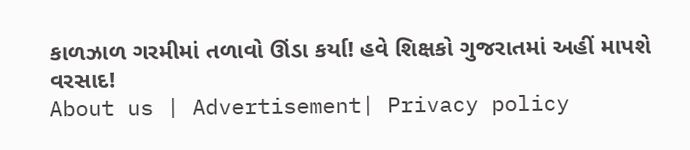કાળઝાળ ગરમીમાં તળાવો ઊંડા કર્યા! હવે શિક્ષકો ગુજરાતમાં અહીં માપશે વરસાદ!
About us | Advertisement| Privacy policy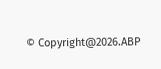© Copyright@2026.ABP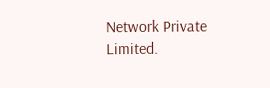Network Private Limited.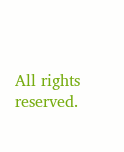All rights reserved.